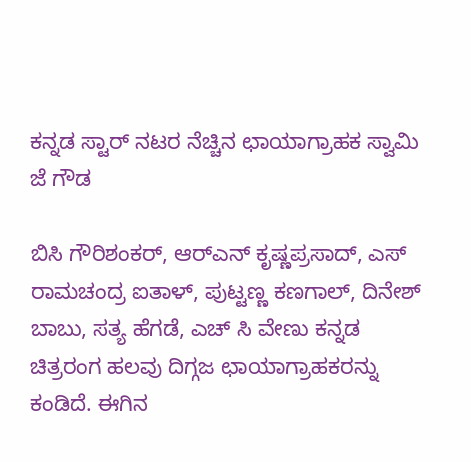ಕನ್ನಡ ಸ್ಟಾರ್ ನಟರ ನೆಚ್ಚಿನ ಛಾಯಾಗ್ರಾಹಕ ಸ್ವಾಮಿ ಜೆ ಗೌಡ

ಬಿಸಿ ಗೌರಿಶಂಕರ್, ಆರ್‌ಎನ್ ಕೃಷ್ಣಪ್ರಸಾದ್, ಎಸ್ ರಾಮಚಂದ್ರ ಐತಾಳ್, ಪುಟ್ಟಣ್ಣ ಕಣಗಾಲ್, ದಿನೇಶ್ ಬಾಬು, ಸತ್ಯ ಹೆಗಡೆ, ಎಚ್ ಸಿ ವೇಣು ಕನ್ನಡ ಚಿತ್ರರಂಗ ಹಲವು ದಿಗ್ಗಜ ಛಾಯಾಗ್ರಾಹಕರನ್ನು ಕಂಡಿದೆ. ಈಗಿನ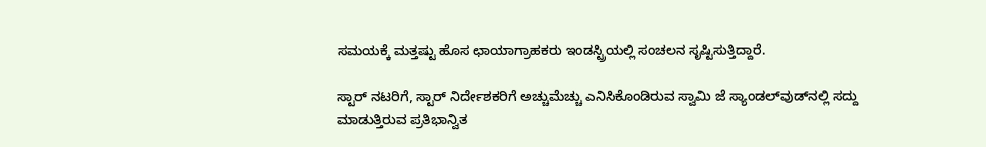ಸಮಯಕ್ಕೆ ಮತ್ತಷ್ಟು ಹೊಸ ಛಾಯಾಗ್ರಾಹಕರು ಇಂಡಸ್ಟ್ರಿಯಲ್ಲಿ ಸಂಚಲನ ಸೃಷ್ಟಿಸುತ್ತಿದ್ದಾರೆ.

ಸ್ಟಾರ್ ನಟರಿಗೆ, ಸ್ಟಾರ್ ನಿರ್ದೇಶಕರಿಗೆ ಅಚ್ಚುಮೆಚ್ಚು ಎನಿಸಿಕೊಂಡಿರುವ ಸ್ವಾಮಿ ಜೆ ಸ್ಯಾಂಡಲ್‌ವುಡ್‌ನಲ್ಲಿ ಸದ್ದು ಮಾಡುತ್ತಿರುವ ಪ್ರತಿಭಾನ್ವಿತ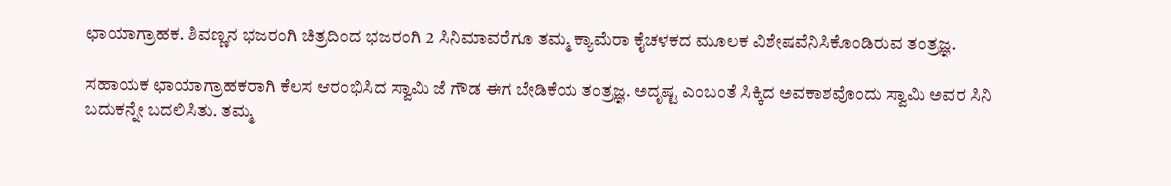ಛಾಯಾಗ್ರಾಹಕ. ಶಿವಣ್ಣನ ಭಜರಂಗಿ ಚಿತ್ರದಿಂದ ಭಜರಂಗಿ 2 ಸಿನಿಮಾವರೆಗೂ ತಮ್ಮ ಕ್ಯಾಮೆರಾ ಕೈಚಳಕದ ಮೂಲಕ ವಿಶೇಷವೆನಿಸಿಕೊಂಡಿರುವ ತಂತ್ರಜ್ಞ.

ಸಹಾಯಕ ಛಾಯಾಗ್ರಾಹಕರಾಗಿ ಕೆಲಸ ಆರಂಭಿಸಿದ ಸ್ವಾಮಿ ಜೆ ಗೌಡ ಈಗ ಬೇಡಿಕೆಯ ತಂತ್ರಜ್ಞ. ಅದೃಷ್ಟ ಎಂಬಂತೆ ಸಿಕ್ಕಿದ ಅವಕಾಶವೊಂದು ಸ್ವಾಮಿ ಅವರ ಸಿನಿ ಬದುಕನ್ನೇ ಬದಲಿಸಿತು. ತಮ್ಮ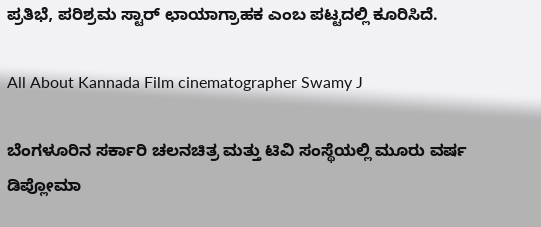ಪ್ರತಿಭೆ, ಪರಿಶ್ರಮ ಸ್ಟಾರ್ ಛಾಯಾಗ್ರಾಹಕ ಎಂಬ ಪಟ್ಟದಲ್ಲಿ ಕೂರಿಸಿದೆ.

All About Kannada Film cinematographer Swamy J

ಬೆಂಗಳೂರಿನ ಸರ್ಕಾರಿ ಚಲನಚಿತ್ರ ಮತ್ತು ಟಿವಿ ಸಂಸ್ಥೆಯಲ್ಲಿ ಮೂರು ವರ್ಷ ಡಿಪ್ಲೋಮಾ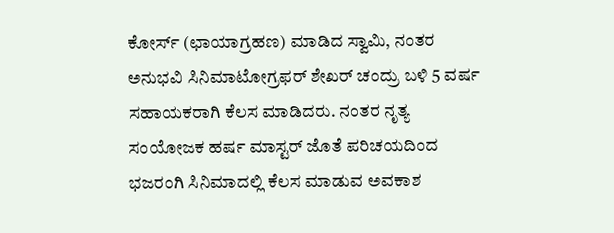ಕೋರ್ಸ್ (ಛಾಯಾಗ್ರಹಣ) ಮಾಡಿದ ಸ್ವಾಮಿ, ನಂತರ ಅನುಭವಿ ಸಿನಿಮಾಟೋಗ್ರಫರ್ ಶೇಖರ್ ಚಂದ್ರು ಬಳಿ 5 ವರ್ಷ ಸಹಾಯಕರಾಗಿ ಕೆಲಸ ಮಾಡಿದರು. ನಂತರ ನೃತ್ಯ ಸಂಯೋಜಕ ಹರ್ಷ ಮಾಸ್ಟರ್ ಜೊತೆ ಪರಿಚಯದಿಂದ ಭಜರಂಗಿ ಸಿನಿಮಾದಲ್ಲಿ ಕೆಲಸ ಮಾಡುವ ಅವಕಾಶ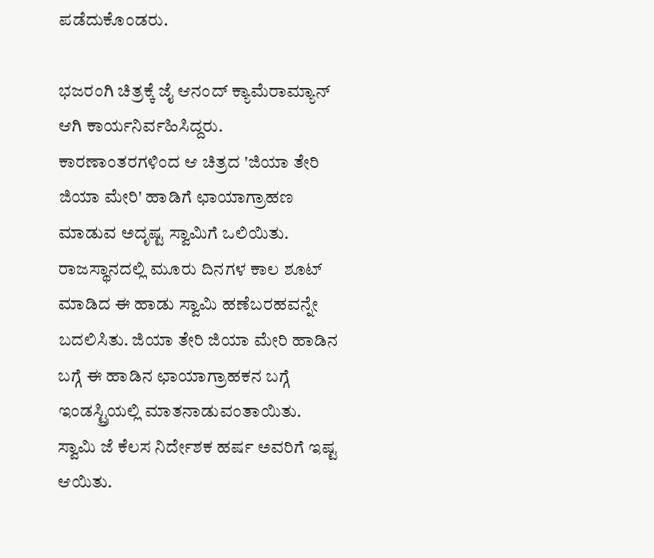ಪಡೆದುಕೊಂಡರು.

ಭಜರಂಗಿ ಚಿತ್ರಕ್ಕೆ ಜೈ ಆನಂದ್ ಕ್ಯಾಮೆರಾಮ್ಯಾನ್ ಆಗಿ ಕಾರ್ಯನಿರ್ವಹಿಸಿದ್ದರು. ಕಾರಣಾಂತರಗಳಿಂದ ಆ ಚಿತ್ರದ 'ಜಿಯಾ ತೇರಿ ಜಿಯಾ ಮೇರಿ' ಹಾಡಿಗೆ ಛಾಯಾಗ್ರಾಹಣ ಮಾಡುವ ಅದೃಷ್ಟ ಸ್ವಾಮಿಗೆ ಒಲಿಯಿತು. ರಾಜಸ್ಥಾನದಲ್ಲಿ ಮೂರು ದಿನಗಳ ಕಾಲ ಶೂಟ್ ಮಾಡಿದ ಈ ಹಾಡು ಸ್ವಾಮಿ ಹಣೆಬರಹವನ್ನೇ ಬದಲಿಸಿತು. ಜಿಯಾ ತೇರಿ ಜಿಯಾ ಮೇರಿ ಹಾಡಿನ ಬಗ್ಗೆ ಈ ಹಾಡಿನ ಛಾಯಾಗ್ರಾಹಕನ ಬಗ್ಗೆ ಇಂಡಸ್ಟ್ರಿಯಲ್ಲಿ ಮಾತನಾಡುವಂತಾಯಿತು. ಸ್ವಾಮಿ ಜೆ ಕೆಲಸ ನಿರ್ದೇಶಕ ಹರ್ಷ ಅವರಿಗೆ ಇಷ್ಟ ಆಯಿತು.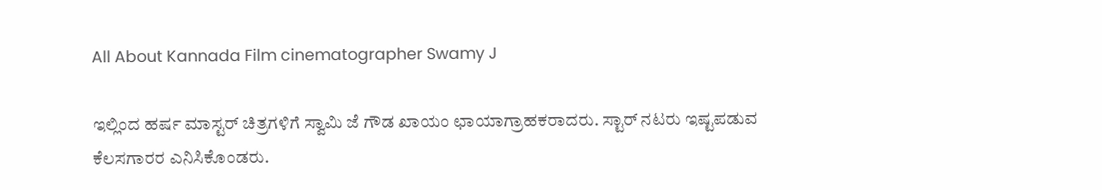All About Kannada Film cinematographer Swamy J

ಇಲ್ಲಿಂದ ಹರ್ಷ ಮಾಸ್ಟರ್ ಚಿತ್ರಗಳಿಗೆ ಸ್ವಾಮಿ ಜೆ ಗೌಡ ಖಾಯಂ ಛಾಯಾಗ್ರಾಹಕರಾದರು. ಸ್ಟಾರ್ ನಟರು ಇಷ್ಟಪಡುವ ಕೆಲಸಗಾರರ ಎನಿಸಿಕೊಂಡರು.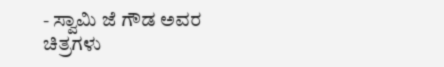- ಸ್ವಾಮಿ ಜೆ ಗೌಡ ಅವರ ಚಿತ್ರಗಳು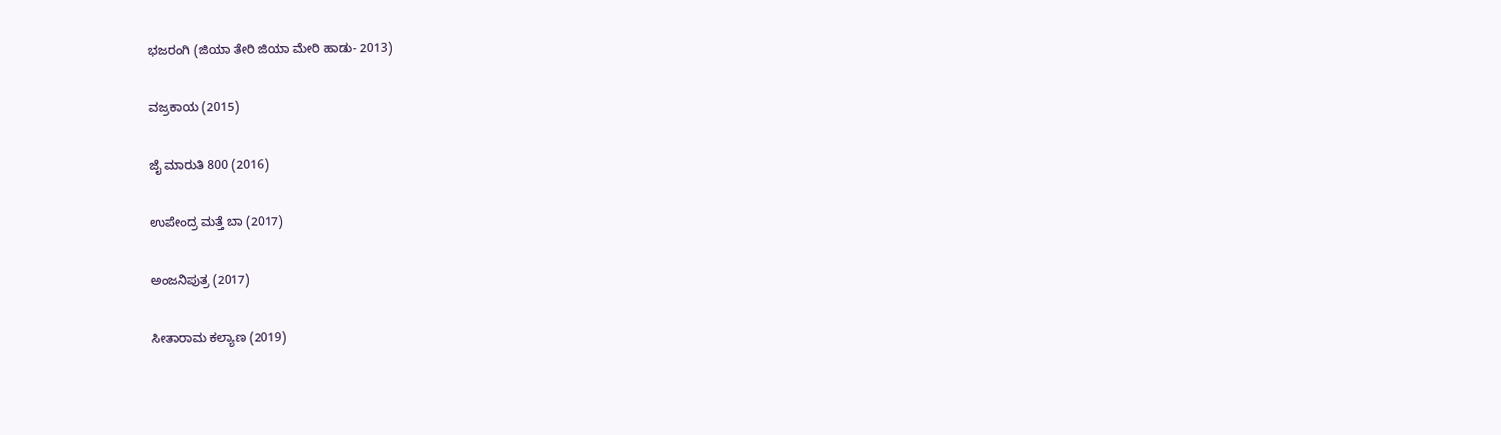ಭಜರಂಗಿ (ಜಿಯಾ ತೇರಿ ಜಿಯಾ ಮೇರಿ ಹಾಡು- 2013)

ವಜ್ರಕಾಯ (2015)

ಜೈ ಮಾರುತಿ 800 (2016)

ಉಪೇಂದ್ರ ಮತ್ತೆ ಬಾ (2017)

ಅಂಜನಿಪುತ್ರ (2017)

ಸೀತಾರಾಮ ಕಲ್ಯಾಣ (2019)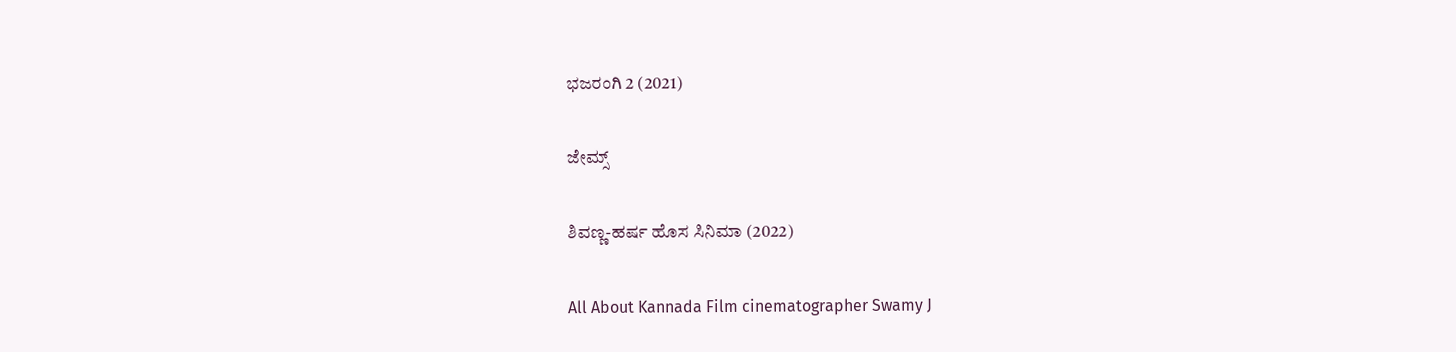ಭಜರಂಗಿ 2 (2021)

ಜೇಮ್ಸ್

ಶಿವಣ್ಣ-ಹರ್ಷ ಹೊಸ ಸಿನಿಮಾ (2022)

All About Kannada Film cinematographer Swamy J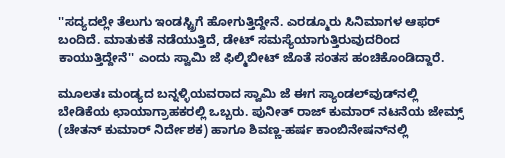''ಸದ್ಯದಲ್ಲೇ ತೆಲುಗು ಇಂಡಸ್ಟ್ರಿಗೆ ಹೋಗುತ್ತಿದ್ದೇನೆ. ಎರಡ್ಮೂರು ಸಿನಿಮಾಗಳ ಆಫರ್ ಬಂದಿದೆ. ಮಾತುಕತೆ ನಡೆಯುತ್ತಿದೆ, ಡೇಟ್ ಸಮಸ್ಯೆಯಾಗುತ್ತಿರುವುದರಿಂದ ಕಾಯುತ್ತಿದ್ದೇನೆ'' ಎಂದು ಸ್ವಾಮಿ ಜೆ ಫಿಲ್ಮಿಬೀಟ್ ಜೊತೆ ಸಂತಸ ಹಂಚಿಕೊಂಡಿದ್ದಾರೆ.

ಮೂಲತಃ ಮಂಡ್ಯದ ಬನ್ನಳ್ಳಿಯವರಾದ ಸ್ವಾಮಿ ಜೆ ಈಗ ಸ್ಯಾಂಡಲ್‌ವುಡ್‌ನಲ್ಲಿ ಬೇಡಿಕೆಯ ಛಾಯಾಗ್ರಾಹಕರಲ್ಲಿ ಒಬ್ಬರು. ಪುನೀತ್ ರಾಜ್ ಕುಮಾರ್ ನಟನೆಯ ಜೇಮ್ಸ್ (ಚೇತನ್ ಕುಮಾರ್ ನಿರ್ದೇಶಕ) ಹಾಗೂ ಶಿವಣ್ಣ-ಹರ್ಷ ಕಾಂಬಿನೇಷನ್‌ನಲ್ಲಿ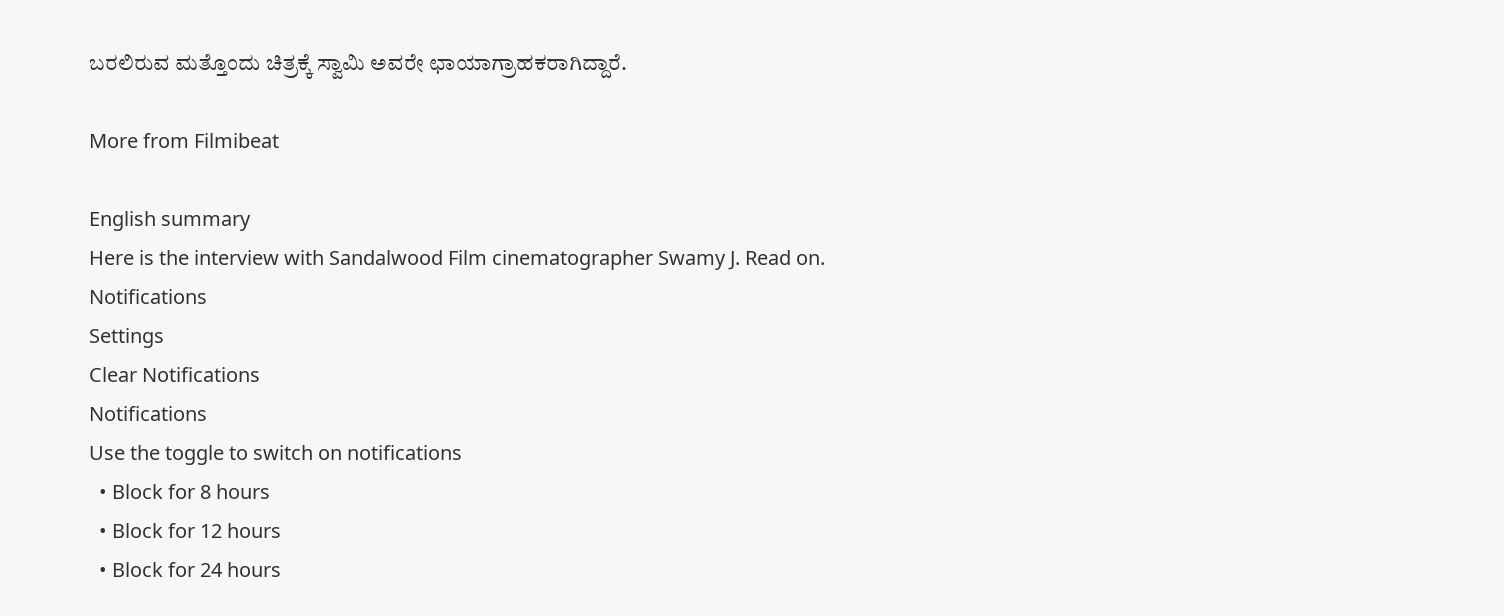ಬರಲಿರುವ ಮತ್ತೊಂದು ಚಿತ್ರಕ್ಕೆ ಸ್ವಾಮಿ ಅವರೇ ಛಾಯಾಗ್ರಾಹಕರಾಗಿದ್ದಾರೆ.

More from Filmibeat

English summary
Here is the interview with Sandalwood Film cinematographer Swamy J. Read on.
Notifications
Settings
Clear Notifications
Notifications
Use the toggle to switch on notifications
  • Block for 8 hours
  • Block for 12 hours
  • Block for 24 hours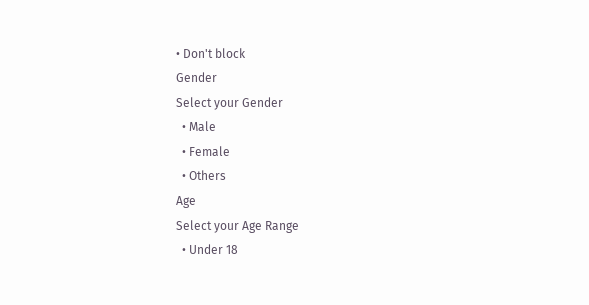• Don't block
Gender
Select your Gender
  • Male
  • Female
  • Others
Age
Select your Age Range
  • Under 18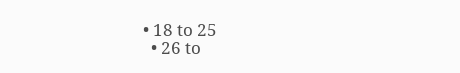• 18 to 25
  • 26 to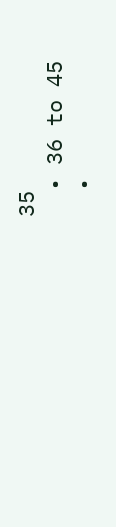35
  • 36 to 45
  •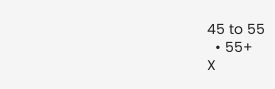45 to 55
  • 55+
X